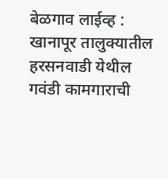बेळगाव लाईव्ह : खानापूर तालुक्यातील हरसनवाडी येथील गवंडी कामगाराची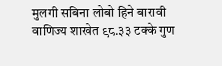मुलगी सबिना लोबो हिने बारावी वाणिज्य शाखेत ९८.३३ टक्के गुण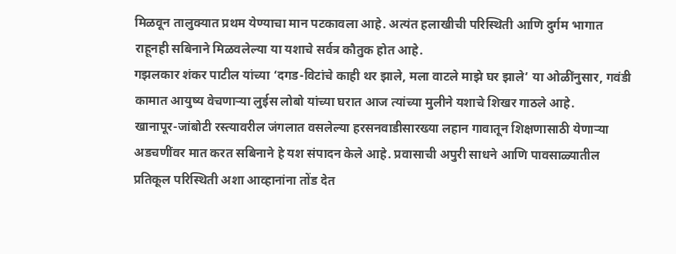मिळवून तालुक्यात प्रथम येण्याचा मान पटकावला आहे. अत्यंत हलाखीची परिस्थिती आणि दुर्गम भागात राहूनही सबिनाने मिळवलेल्या या यशाचे सर्वत्र कौतुक होत आहे.
गझलकार शंकर पाटील यांच्या ‘दगड-विटांचे काही थर झाले, मला वाटले माझे घर झाले’ या ओळींनुसार, गवंडी कामात आयुष्य वेचणाऱ्या लुईस लोबो यांच्या घरात आज त्यांच्या मुलीने यशाचे शिखर गाठले आहे.
खानापूर-जांबोटी रस्त्यावरील जंगलात वसलेल्या हरसनवाडीसारख्या लहान गावातून शिक्षणासाठी येणाऱ्या अडचणींवर मात करत सबिनाने हे यश संपादन केले आहे. प्रवासाची अपुरी साधने आणि पावसाळ्यातील प्रतिकूल परिस्थिती अशा आव्हानांना तोंड देत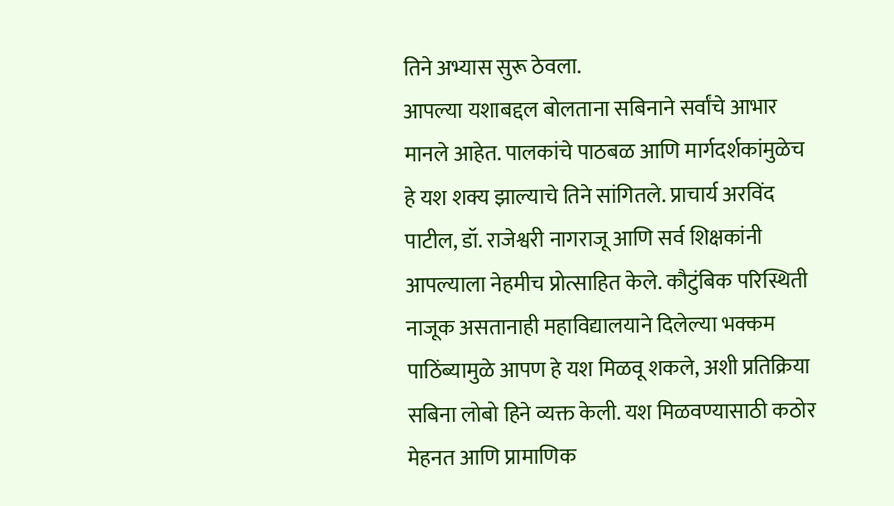तिने अभ्यास सुरू ठेवला.
आपल्या यशाबद्दल बोलताना सबिनाने सर्वांचे आभार मानले आहेत. पालकांचे पाठबळ आणि मार्गदर्शकांमुळेच हे यश शक्य झाल्याचे तिने सांगितले. प्राचार्य अरविंद पाटील, डॉ. राजेश्वरी नागराजू आणि सर्व शिक्षकांनी आपल्याला नेहमीच प्रोत्साहित केले. कौटुंबिक परिस्थिती नाजूक असतानाही महाविद्यालयाने दिलेल्या भक्कम पाठिंब्यामुळे आपण हे यश मिळवू शकले, अशी प्रतिक्रिया सबिना लोबो हिने व्यक्त केली. यश मिळवण्यासाठी कठोर मेहनत आणि प्रामाणिक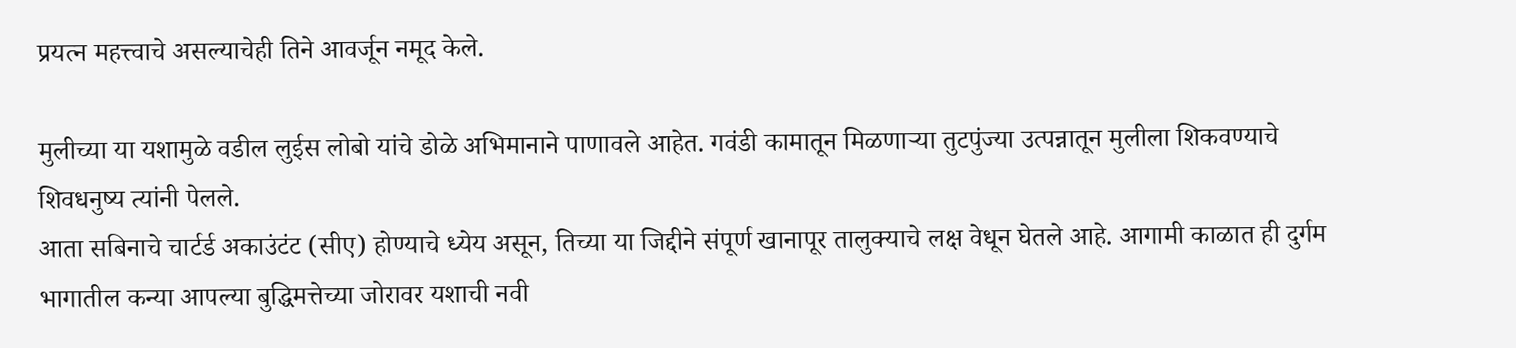प्रयत्न महत्त्वाचे असल्याचेही तिने आवर्जून नमूद केले.

मुलीच्या या यशामुळे वडील लुईस लोबो यांचे डोळे अभिमानाने पाणावले आहेत. गवंडी कामातून मिळणाऱ्या तुटपुंज्या उत्पन्नातून मुलीला शिकवण्याचे शिवधनुष्य त्यांनी पेलले.
आता सबिनाचे चार्टर्ड अकाउंटंट (सीए) होण्याचे ध्येय असून, तिच्या या जिद्दीने संपूर्ण खानापूर तालुक्याचे लक्ष वेधून घेतले आहे. आगामी काळात ही दुर्गम भागातील कन्या आपल्या बुद्धिमत्तेच्या जोरावर यशाची नवी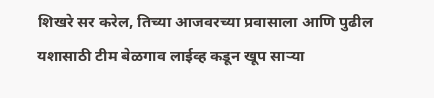शिखरे सर करेल, तिच्या आजवरच्या प्रवासाला आणि पुढील यशासाठी टीम बेळगाव लाईव्ह कडून खूप साऱ्या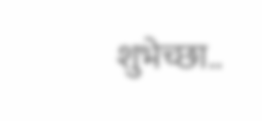शुभेच्छा..